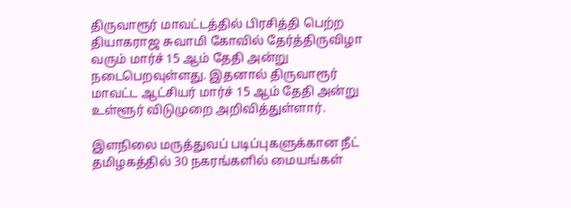திருவாரூர் மாவட்டத்தில் பிரசித்தி பெற்ற தியாகராஜ சுவாமி கோவில் தேர்த்திருவிழா வரும் மார்ச் 15 ஆம் தேதி அன்று நடைபெறவுள்ளது. இதனால் திருவாரூர் மாவட்ட ஆட்சியர் மார்ச் 15 ஆம் தேதி அன்று உள்ளூர் விடுமுறை அறிவித்துள்ளார்.

இளநிலை மருத்துவப் படிப்புகளுக்கான நீட் தமிழகத்தில் 30 நகரங்களில் மையங்கள்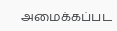அமைக்கப்பட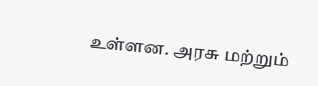உள்ளன. அரசு மற்றும்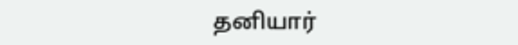தனியார்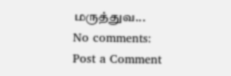மருத்துவ...
No comments:
Post a Comment